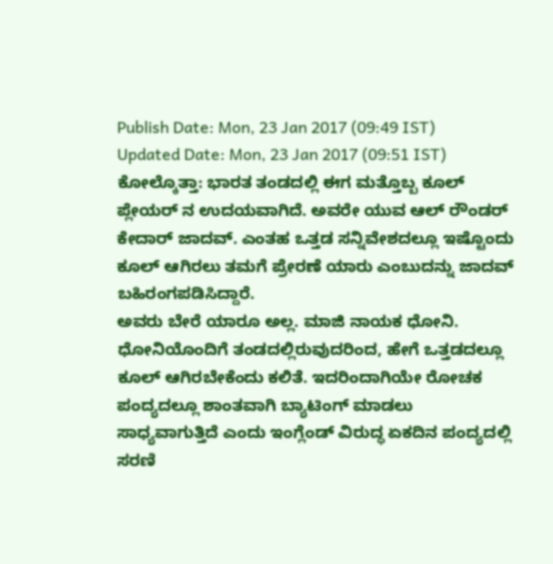Publish Date: Mon, 23 Jan 2017 (09:49 IST)
Updated Date: Mon, 23 Jan 2017 (09:51 IST)
ಕೋಲ್ಕೊತ್ತಾ: ಭಾರತ ತಂಡದಲ್ಲಿ ಈಗ ಮತ್ತೊಬ್ಬ ಕೂಲ್ ಪ್ಲೇಯರ್ ನ ಉದಯವಾಗಿದೆ. ಅವರೇ ಯುವ ಆಲ್ ರೌಂಡರ್ ಕೇದಾರ್ ಜಾದವ್. ಎಂತಹ ಒತ್ತಡ ಸನ್ನಿವೇಶದಲ್ಲೂ ಇಷ್ಟೊಂದು ಕೂಲ್ ಆಗಿರಲು ತಮಗೆ ಪ್ರೇರಣೆ ಯಾರು ಎಂಬುದನ್ನು ಜಾದವ್ ಬಹಿರಂಗಪಡಿಸಿದ್ದಾರೆ.
ಅವರು ಬೇರೆ ಯಾರೂ ಅಲ್ಲ. ಮಾಜಿ ನಾಯಕ ಧೋನಿ. ಧೋನಿಯೊಂದಿಗೆ ತಂಡದಲ್ಲಿರುವುದರಿಂದ, ಹೇಗೆ ಒತ್ತಡದಲ್ಲೂ ಕೂಲ್ ಆಗಿರಬೇಕೆಂದು ಕಲಿತೆ. ಇದರಿಂದಾಗಿಯೇ ರೋಚಕ ಪಂದ್ಯದಲ್ಲೂ ಶಾಂತವಾಗಿ ಬ್ಯಾಟಿಂಗ್ ಮಾಡಲು ಸಾಧ್ಯವಾಗುತ್ತಿದೆ ಎಂದು ಇಂಗ್ಲೆಂಡ್ ವಿರುದ್ಧ ಏಕದಿನ ಪಂದ್ಯದಲ್ಲಿ ಸರಣಿ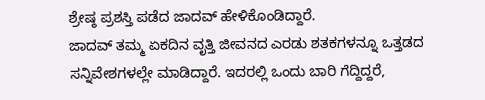ಶ್ರೇಷ್ಠ ಪ್ರಶಸ್ತಿ ಪಡೆದ ಜಾದವ್ ಹೇಳಿಕೊಂಡಿದ್ದಾರೆ.
ಜಾದವ್ ತಮ್ಮ ಏಕದಿನ ವೃತ್ತಿ ಜೀವನದ ಎರಡು ಶತಕಗಳನ್ನೂ ಒತ್ತಡದ ಸನ್ನಿವೇಶಗಳಲ್ಲೇ ಮಾಡಿದ್ದಾರೆ. ಇದರಲ್ಲಿ ಒಂದು ಬಾರಿ ಗೆದ್ದಿದ್ದರೆ,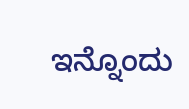ಇನ್ನೊಂದು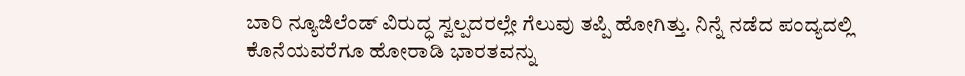ಬಾರಿ ನ್ಯೂಜಿಲೆಂಡ್ ವಿರುದ್ಧ ಸ್ವಲ್ಪದರಲ್ಲೇ ಗೆಲುವು ತಪ್ಪಿ ಹೋಗಿತ್ತು. ನಿನ್ನೆ ನಡೆದ ಪಂದ್ಯದಲ್ಲಿ ಕೊನೆಯವರೆಗೂ ಹೋರಾಡಿ ಭಾರತವನ್ನು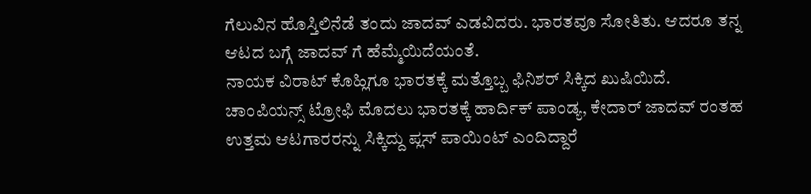ಗೆಲುವಿನ ಹೊಸ್ತಿಲಿನೆಡೆ ತಂದು ಜಾದವ್ ಎಡವಿದರು. ಭಾರತವೂ ಸೋತಿತು. ಆದರೂ ತನ್ನ ಆಟದ ಬಗ್ಗೆ ಜಾದವ್ ಗೆ ಹೆಮ್ಮೆಯಿದೆಯಂತೆ.
ನಾಯಕ ವಿರಾಟ್ ಕೊಹ್ಲಿಗೂ ಭಾರತಕ್ಕೆ ಮತ್ತೊಬ್ಬ ಫಿನಿಶರ್ ಸಿಕ್ಕಿದ ಖುಷಿಯಿದೆ. ಚಾಂಪಿಯನ್ಸ್ ಟ್ರೋಫಿ ಮೊದಲು ಭಾರತಕ್ಕೆ ಹಾರ್ದಿಕ್ ಪಾಂಡ್ಯ, ಕೇದಾರ್ ಜಾದವ್ ರಂತಹ ಉತ್ತಮ ಆಟಗಾರರನ್ನು ಸಿಕ್ಕಿದ್ದು ಪ್ಲಸ್ ಪಾಯಿಂಟ್ ಎಂದಿದ್ದಾರೆ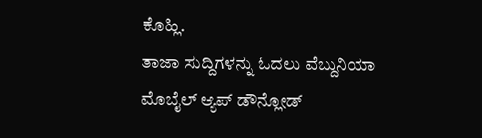ಕೊಹ್ಲಿ.
ತಾಜಾ ಸುದ್ದಿಗಳನ್ನು ಓದಲು ವೆಬ್ದುನಿಯಾ
ಮೊಬೈಲ್ ಆ್ಯಪ್ ಡೌನ್ಲೋಡ್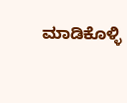ಮಾಡಿಕೊಳ್ಳಿ